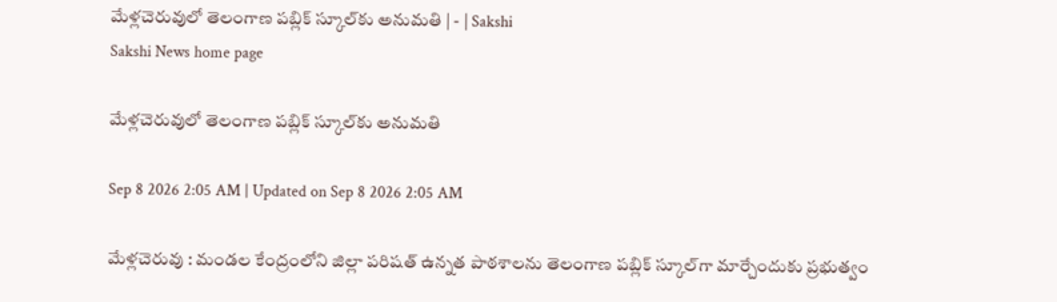మేళ్లచెరువులో తెలంగాణ పబ్లిక్‌ స్కూల్‌కు అనుమతి | - | Sakshi
Sakshi News home page

మేళ్లచెరువులో తెలంగాణ పబ్లిక్‌ స్కూల్‌కు అనుమతి

Sep 8 2026 2:05 AM | Updated on Sep 8 2026 2:05 AM

మేళ్లచెరువు : మండల కేంద్రంలోని జిల్లా పరిషత్‌ ఉన్నత పాఠశాలను తెలంగాణ పబ్లిక్‌ స్కూల్‌గా మార్చేందుకు ప్రభుత్వం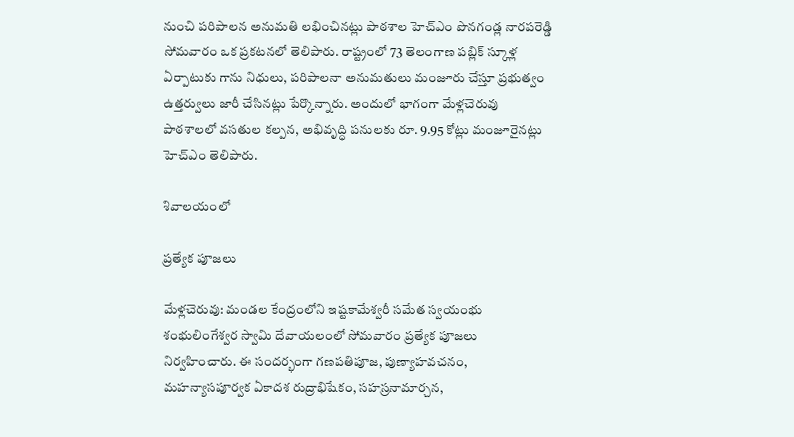నుంచి పరిపాలన అనుమతి లభించినట్లు పాఠశాల హెచ్‌ఎం పొనగండ్ల నారపరెడ్డి సోమవారం ఒక ప్రకటనలో తెలిపారు. రాష్ట్రంలో 73 తెలంగాణ పబ్లిక్‌ స్కూళ్ల ఏర్పాటుకు గాను నిధులు, పరిపాలనా అనుమతులు మంజూరు చేస్తూ ప్రభుత్వం ఉత్తర్వులు జారీ చేసినట్లు పేర్కొన్నారు. అందులో భాగంగా మేళ్లచెరువు పాఠశాలలో వసతుల కల్పన, అభివృద్ధి పనులకు రూ. 9.95 కోట్లు మంజూరైనట్లు హెచ్‌ఎం తెలిపారు.

శివాలయంలో

ప్రత్యేక పూజలు

మేళ్లచెరువు: మండల కేంద్రంలోని ఇష్టకామేశ్వరీ సమేత స్వయంభు శంభులింగేశ్వర స్వామి దేవాయలంలో సోమవారం ప్రత్యేక పూజలు నిర్వహించారు. ఈ సందర్భంగా గణపతిపూజ, పుణ్యాహవచనం, మహన్యాసపూర్వక ఏకాదశ రుద్రాభిషేకం, సహస్రనామార్చన,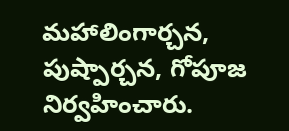మహాలింగార్చన, పుష్పార్చన, గోపూజ నిర్వహించారు.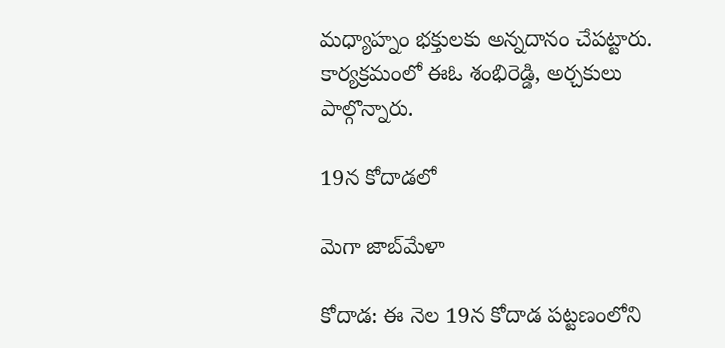మధ్యాహ్నం భక్తులకు అన్నదానం చేపట్టారు. కార్యక్రమంలో ఈఓ శంభిరెడ్డి, అర్చకులు పాల్గొన్నారు.

19న కోదాడలో

మెగా జాబ్‌మేళా

కోదాడ: ఈ నెల 19న కోదాడ పట్టణంలోని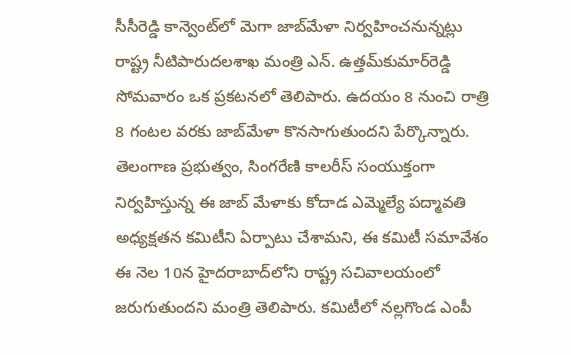సీసీరెడ్డి కాన్వెంట్‌లో మెగా జాబ్‌మేళా నిర్వహించనున్నట్లు రాష్ట్ర నీటిపారుదలశాఖ మంత్రి ఎన్‌. ఉత్తమ్‌కుమార్‌రెడ్డి సోమవారం ఒక ప్రకటనలో తెలిపారు. ఉదయం 8 నుంచి రాత్రి 8 గంటల వరకు జాబ్‌మేళా కొనసాగుతుందని పేర్కొన్నారు. తెలంగాణ ప్రభుత్వం, సింగరేణి కాలరీస్‌ సంయుక్తంగా నిర్వహిస్తున్న ఈ జాబ్‌ మేళాకు కోదాడ ఎమ్మెల్యే పద్మావతి అధ్యక్షతన కమిటీని ఏర్పాటు చేశామని, ఈ కమిటీ సమావేశం ఈ నెల 10న హైదరాబాద్‌లోని రాష్ట్ర సచివాలయంలో జరుగుతుందని మంత్రి తెలిపారు. కమిటీలో నల్లగొండ ఎంపీ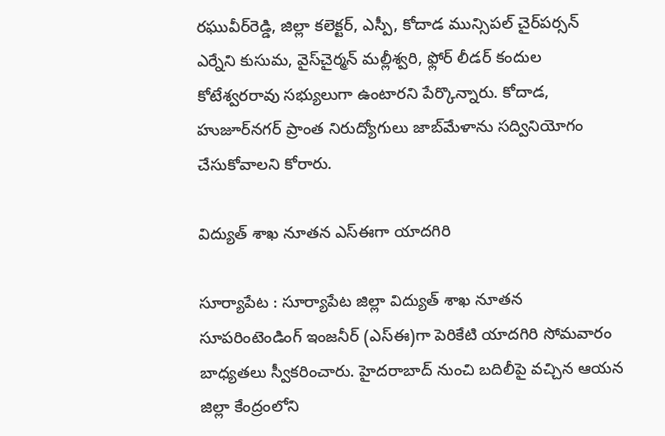రఘువీర్‌రెడ్డి, జిల్లా కలెక్టర్‌, ఎస్పీ, కోదాడ మున్సిపల్‌ చైర్‌పర్సన్‌ ఎర్నేని కుసుమ, వైస్‌చైర్మన్‌ మల్లీశ్వరి, ఫ్లోర్‌ లీడర్‌ కందుల కోటేశ్వరరావు సభ్యులుగా ఉంటారని పేర్కొన్నారు. కోదాడ, హుజూర్‌నగర్‌ ప్రాంత నిరుద్యోగులు జాబ్‌మేళాను సద్వినియోగం చేసుకోవాలని కోరారు.

విద్యుత్‌ శాఖ నూతన ఎస్‌ఈగా యాదగిరి

సూర్యాపేట : సూర్యాపేట జిల్లా విద్యుత్‌ శాఖ నూతన సూపరింటెండింగ్‌ ఇంజనీర్‌ (ఎస్‌ఈ)గా పెరికేటి యాదగిరి సోమవారం బాధ్యతలు స్వీకరించారు. హైదరాబాద్‌ నుంచి బదిలీపై వచ్చిన ఆయన జిల్లా కేంద్రంలోని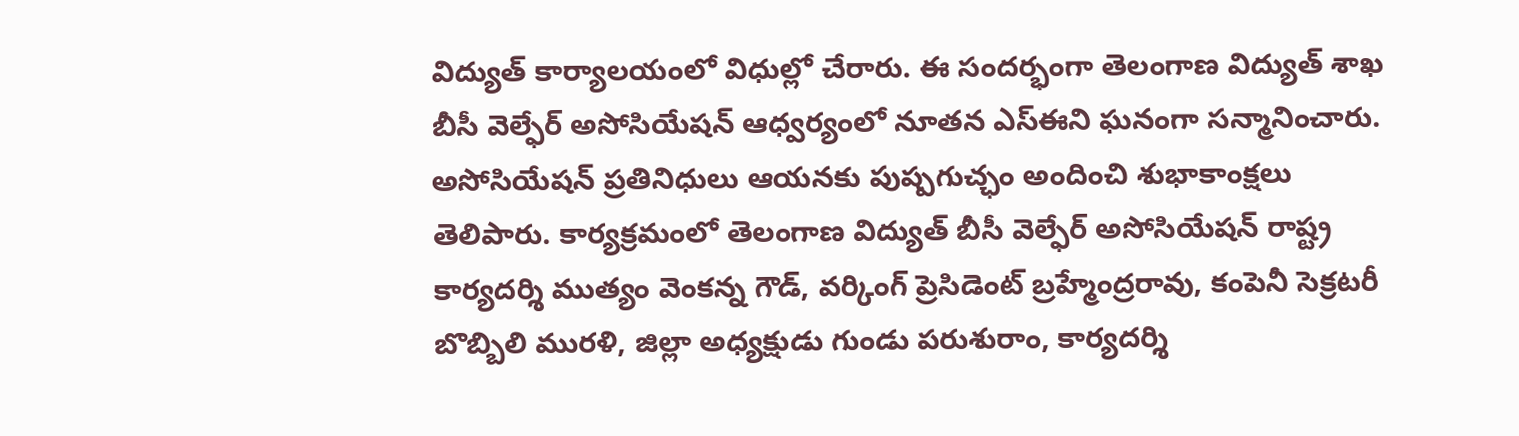విద్యుత్‌ కార్యాలయంలో విధుల్లో చేరారు. ఈ సందర్భంగా తెలంగాణ విద్యుత్‌ శాఖ బీసీ వెల్ఫేర్‌ అసోసియేషన్‌ ఆధ్వర్యంలో నూతన ఎస్‌ఈని ఘనంగా సన్మానించారు. అసోసియేషన్‌ ప్రతినిధులు ఆయనకు పుష్పగుచ్ఛం అందించి శుభాకాంక్షలు తెలిపారు. కార్యక్రమంలో తెలంగాణ విద్యుత్‌ బీసీ వెల్ఫేర్‌ అసోసియేషన్‌ రాష్ట్ర కార్యదర్శి ముత్యం వెంకన్న గౌడ్‌, వర్కింగ్‌ ప్రెసిడెంట్‌ బ్రహ్మేంద్రరావు, కంపెనీ సెక్రటరీ బొబ్బిలి మురళి, జిల్లా అధ్యక్షుడు గుండు పరుశురాం, కార్యదర్శి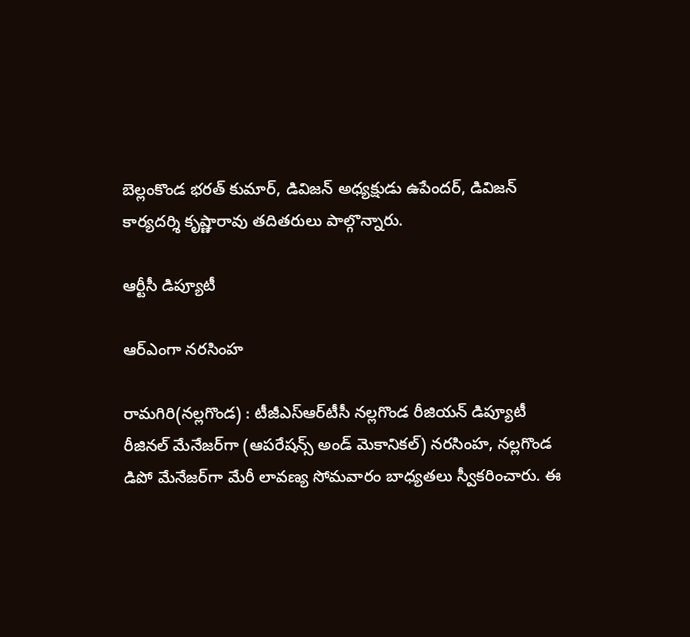బెల్లంకొండ భరత్‌ కుమార్‌, డివిజన్‌ అధ్యక్షుడు ఉపేందర్‌, డివిజన్‌ కార్యదర్శి కృష్ణారావు తదితరులు పాల్గొన్నారు.

ఆర్టీసీ డిప్యూటీ

ఆర్‌ఎంగా నరసింహ

రామగిరి(నల్లగొండ) : టీజీఎస్‌ఆర్‌టీసీ నల్లగొండ రీజియన్‌ డిప్యూటీ రీజినల్‌ మేనేజర్‌గా (ఆపరేషన్స్‌ అండ్‌ మెకానికల్‌) నరసింహ, నల్లగొండ డిపో మేనేజర్‌గా మేరీ లావణ్య సోమవారం బాధ్యతలు స్వీకరించారు. ఈ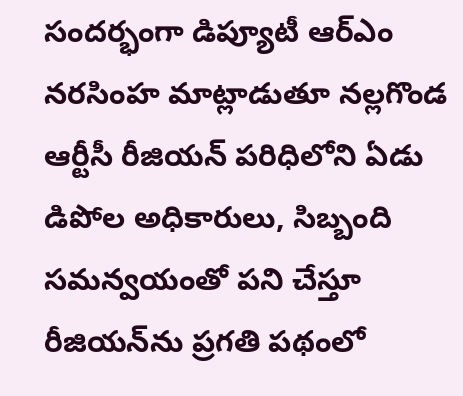సందర్భంగా డిప్యూటీ ఆర్‌ఎం నరసింహ మాట్లాడుతూ నల్లగొండ ఆర్టీసీ రీజియన్‌ పరిధిలోని ఏడు డిపోల అధికారులు, సిబ్బంది సమన్వయంతో పని చేస్తూ రీజియన్‌ను ప్రగతి పథంలో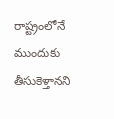రాష్ట్రంలోనే ముందుకు తీసుకెళ్తానని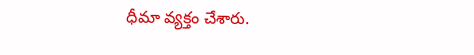ధీమా వ్యక్తం చేశారు.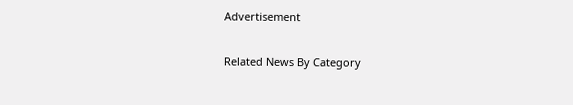Advertisement

Related News By Category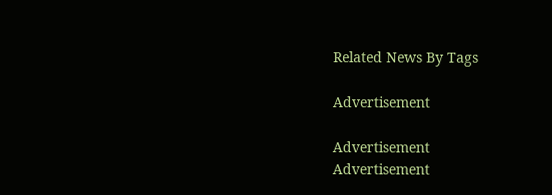Related News By Tags

Advertisement

Advertisement
Advertisement